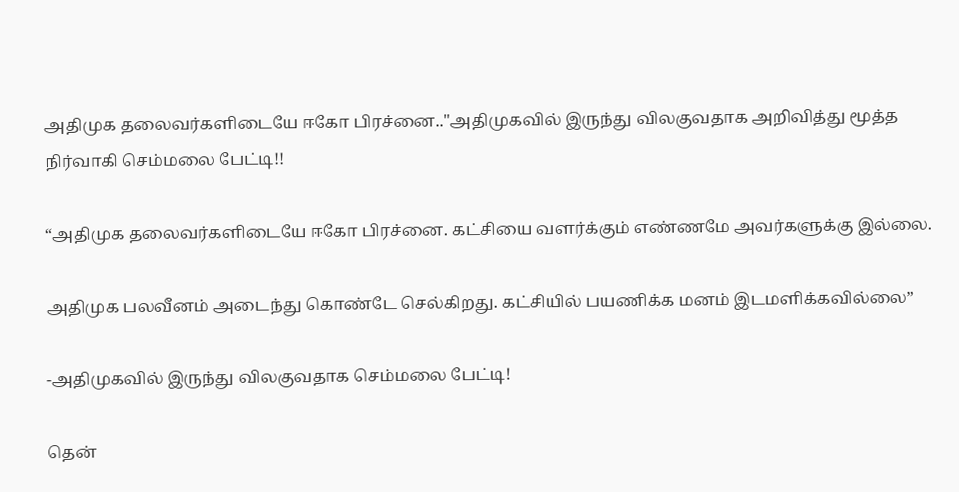அதிமுக தலைவர்களிடையே ஈகோ பிரச்னை.."அதிமுகவில் இருந்து விலகுவதாக அறிவித்து மூத்த நிர்வாகி செம்மலை பேட்டி!!

“அதிமுக தலைவர்களிடையே ஈகோ பிரச்னை. கட்சியை வளர்க்கும் எண்ணமே அவர்களுக்கு இல்லை.

அதிமுக பலவீனம் அடைந்து கொண்டே செல்கிறது. கட்சியில் பயணிக்க மனம் இடமளிக்கவில்லை”

-அதிமுகவில் இருந்து விலகுவதாக செம்மலை பேட்டி!

தென்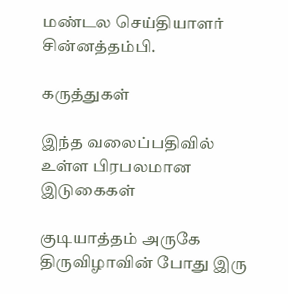மண்டல செய்தியாளர் சின்னத்தம்பி.

கருத்துகள்

இந்த வலைப்பதிவில் உள்ள பிரபலமான இடுகைகள்

குடியாத்தம் அருகே திருவிழாவின் போது இரு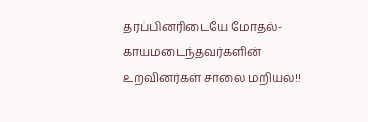தரப்பினரிடையே மோதல்- காயமடைந்தவர்களின் உறவினர்கள் சாலை மறியல்!!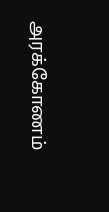அரக்கோணம்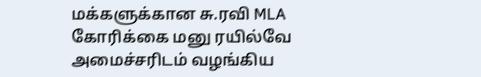மக்களுக்கான சு.ரவி MLA கோரிக்கை மனு ரயில்வே அமைச்சரிடம் வழங்கிய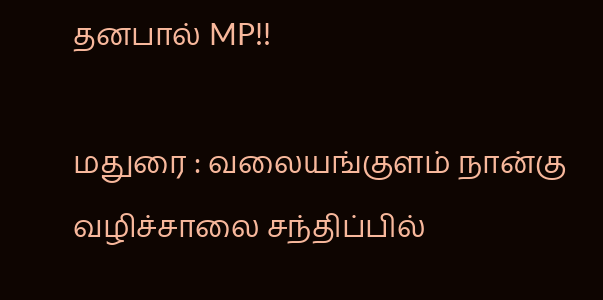தனபால் MP!!

மதுரை : வலையங்குளம் நான்கு வழிச்சாலை சந்திப்பில்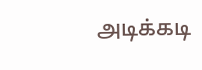அடிக்கடி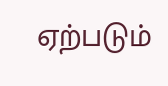ஏற்படும்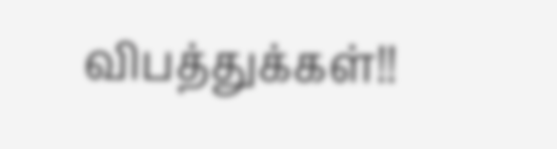விபத்துக்கள்!!